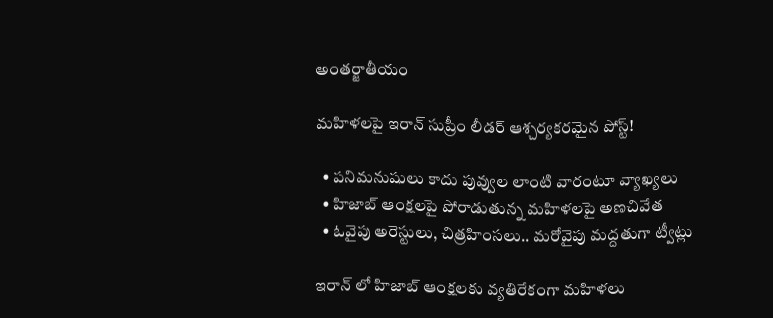అంతర్జాతీయం

మహిళలపై ఇరాన్ సుప్రీం లీడర్ ఆశ్చర్యకరమైన పోస్ట్!

  • పనిమనుషులు కాదు పువ్వుల లాంటి వారంటూ వ్యాఖ్యలు
  • హిజాబ్ ఆంక్షలపై పోరాడుతున్న మహిళలపై అణచివేత
  • ఓవైపు అరెస్టులు, చిత్రహింసలు.. మరోవైపు మద్దతుగా ట్వీట్లు

ఇరాన్ లో హిజాబ్ ఆంక్షలకు వ్యతిరేకంగా మహిళలు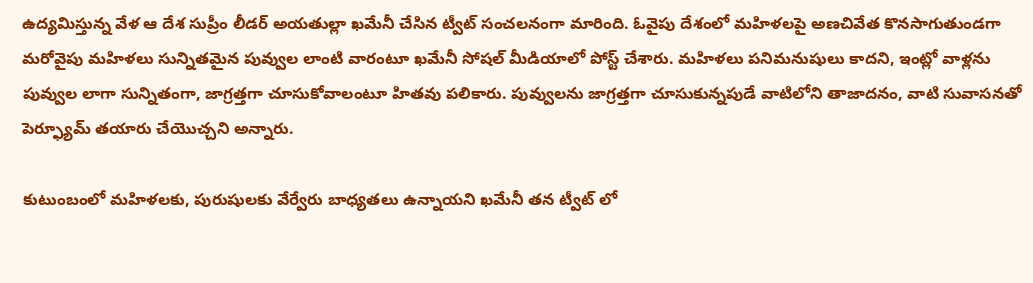ఉద్యమిస్తున్న వేళ ఆ దేశ సుప్రీం లీడర్ అయతుల్లా ఖమేనీ చేసిన ట్వీట్ సంచలనంగా మారింది. ఓవైపు దేశంలో మహిళలపై అణచివేత కొనసాగుతుండగా మరోవైపు మహిళలు సున్నితమైన పువ్వుల లాంటి వారంటూ ఖమేనీ సోషల్ మీడియాలో పోస్ట్ చేశారు. మహిళలు పనిమనుషులు కాదని, ఇంట్లో వాళ్లను పువ్వుల లాగా సున్నితంగా, జాగ్రత్తగా చూసుకోవాలంటూ హితవు పలికారు. పువ్వులను జాగ్రత్తగా చూసుకున్నపుడే వాటిలోని తాజాదనం, వాటి సువాసనతో పెర్ఫ్యూమ్ తయారు చేయొచ్చని అన్నారు.

కుటుంబంలో మహిళలకు, పురుషులకు వేర్వేరు బాధ్యతలు ఉన్నాయని ఖమేనీ తన ట్వీట్ లో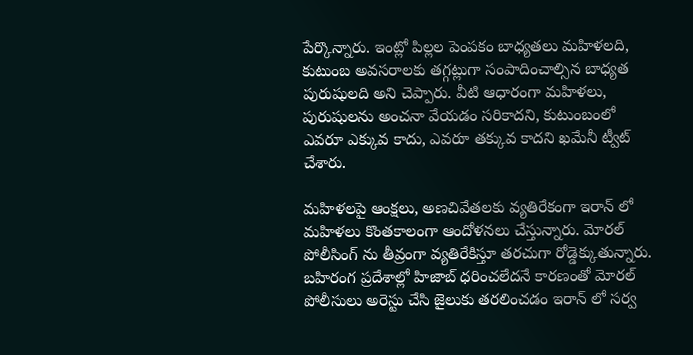పేర్కొన్నారు. ఇంట్లో పిల్లల పెంపకం బాధ్యతలు మహిళలది, కుటుంబ అవసరాలకు తగ్గట్లుగా సంపాదించాల్సిన బాధ్యత పురుషులది అని చెప్పారు. వీటి ఆధారంగా మహిళలు, పురుషులను అంచనా వేయడం సరికాదని, కుటుంబంలో ఎవరూ ఎక్కువ కాదు, ఎవరూ తక్కువ కాదని ఖమేనీ ట్వీట్ చేశారు.

మహిళలపై ఆంక్షలు, అణచివేతలకు వ్యతిరేకంగా ఇరాన్ లో మహిళలు కొంతకాలంగా ఆందోళనలు చేస్తున్నారు. మోరల్ పోలీసింగ్ ను తీవ్రంగా వ్యతిరేకిస్తూ తరచుగా రోడ్డెక్కుతున్నారు. బహిరంగ ప్రదేశాల్లో హిజాబ్ ధరించలేదనే కారణంతో మోరల్ పోలీసులు అరెస్టు చేసి జైలుకు తరలించడం ఇరాన్ లో సర్వ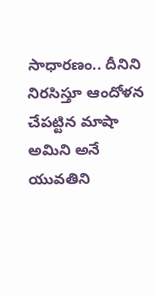సాధారణం.. దీనిని నిరసిస్తూ ఆందోళన చేపట్టిన మాషా అమిని అనే యువతిని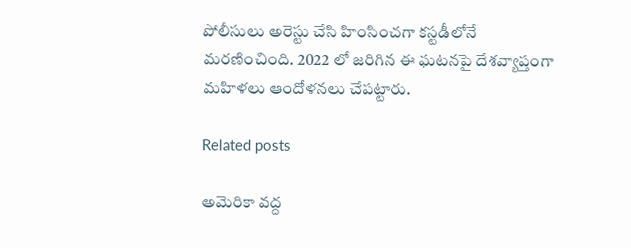పోలీసులు అరెస్టు చేసి హింసించగా కస్టడీలోనే మరణించింది. 2022 లో జరిగిన ఈ ఘటనపై దేశవ్యాప్తంగా మహిళలు ఆందోళనలు చేపట్టారు.

Related posts

అమెరికా వద్ద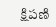క్షిపణి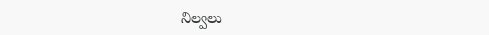నిల్వలు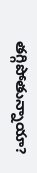తగ్గిపోతున్నాయా?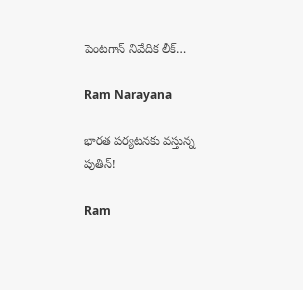పెంటగాన్ నివేదిక లీక్…

Ram Narayana

భారత పర్యటనకు వస్తున్న పుతిన్!

Ram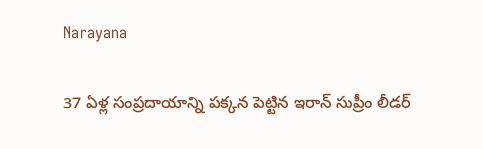Narayana

37 ఏళ్ల సంప్రదాయాన్ని పక్కన పెట్టిన ఇరాన్ సుప్రీం లీడర్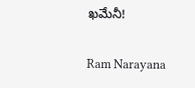ఖమేనీ!

Ram Narayana